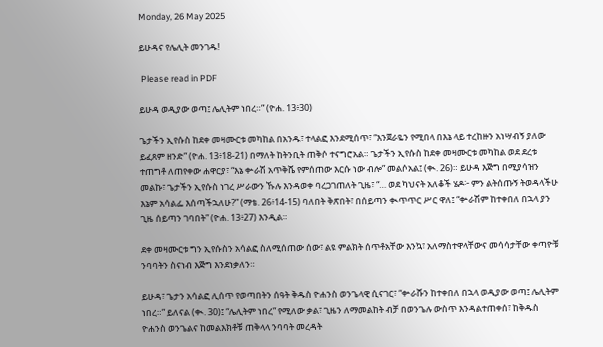Monday, 26 May 2025

ይሁዳና የሌሊት መንገዱ!

 Please read in PDF

ይሁዳ ወዲያው ወጣ፤ ሌሊትም ነበረ።” (ዮሐ. 13፥30)

ጌታችን ኢየሱስ ከደቀ መዛሙርቱ መካከል በአንዱ፣ ተላልፎ እንደሚሰጥ፣ “እንጀራዬን የሚበላ በእኔ ላይ ተረከዙን አነሣብኝ ያለው ይፈጸም ዘንድ” (ዮሐ. 13፥18-21) በማለት ከትንቢት ጠቅሶ ተናግሮአል። ጌታችን ኢየሱስ ከደቀ መዛሙርቱ መካከል ወደ ደረቱ ተጠግቶ ለጠየቀው ሐዋርያ፣ “እኔ ቍራሽ አጥቅሼ የምሰጠው እርሱ ነው ብሎ” መልሶአል፤ (ቊ. 26)። ይሁዳ እጅግ በሚያሳዝን መልኩ፣ ጌታችን ኢየሱስ ነገረ ሥራውን ኹሉ እንዳወቀ ባረጋገጠለት ጊዜ፣ “… ወደ ካህናት አለቆች ሄዶ፦ ምን ልትሰጡኝ ትወዳላችሁ እኔም አሳልፌ እሰጣችኋለሁ?” (ማቴ. 26፥14-15) ባለበት ቅጽበት፣ በሰይጣን ቊጥጥር ሥር ዋለ፤ “ቍራሽም ከተቀበለ በኋላ ያን ጊዜ ሰይጣን ገባበት” (ዮሐ. 13፥27) እንዲል።

ደቀ መዛሙርቱ ግን ኢየሱስን አሳልፎ ስለሚሰጠው ሰው፣ ልዩ ምልክት ሰጥቶአቸው እንኳ፣ አለማስተዋላቸውና መሳሳታቸው ቀጣዮቹ ንባባትን ስናነብ እጅግ እንደነቃለን።

ይሁዳ፣ ጌታን አሳልፎ ሊሰጥ የወጣበትን ሰዓት ቅዱስ ዮሐንስ ወንጌላዊ ሲናገር፣ “ቍራሹን ከተቀበለ በኋላ ወዲያው ወጣ፤ ሌሊትም ነበረ።” ይለናል (ቊ. 30)፤ “ሌሊትም ነበረ” የሚለው ቃል፣ ጊዜን ለማመልከት ብቻ በወንጌሉ ውስጥ እንዳልተጠቀሰ፣ ከቅዱስ ዮሐንስ ወንጌልና ከመልእክቶቹ ጠቅላላ ንባባት መረዳት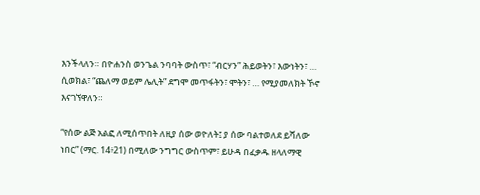እንችላለን። በዮሐንስ ወንጌል ንባባት ውስጥ፣ “ብርሃን” ሕይወትን፣ እውነትን፣ … ሲወክል፣ “ጨለማ ወይም ሌሊት” ደግሞ መጥፋትን፣ ሞትን፣ … የሚያመለክት ኾኖ እናገኘዋለን።

“የሰው ልጅ አልፎ ለሚሰጥበት ለዚያ ሰው ወዮለት፤ ያ ሰው ባልተወለደ ይሻለው ነበር” (ማር. 14፥21) በሚለው ንግግር ውስጥም፣ ይሁዳ በፈቃዱ ዘላለማዊ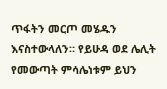ጥፋትን መርጦ መሄዱን እናስተውላለን። የይሁዳ ወደ ሌሊት የመውጣት ምሳሌነቱም ይህን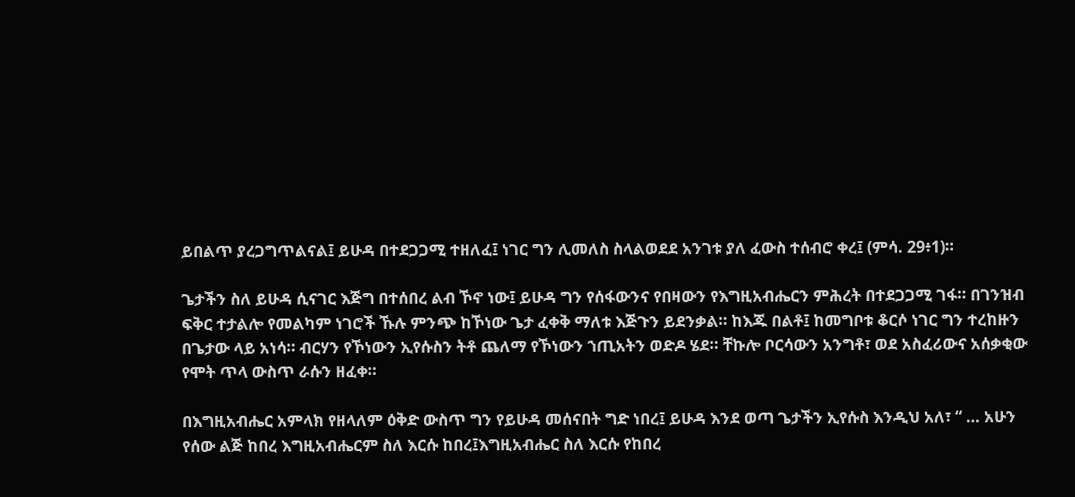ይበልጥ ያረጋግጥልናል፤ ይሁዳ በተደጋጋሚ ተዘለፈ፤ ነገር ግን ሊመለስ ስላልወደደ አንገቱ ያለ ፈውስ ተሰብሮ ቀረ፤ (ምሳ. 29፥1)።

ጌታችን ስለ ይሁዳ ሲናገር እጅግ በተሰበረ ልብ ኾኖ ነው፤ ይሁዳ ግን የሰፋውንና የበዛውን የእግዚአብሔርን ምሕረት በተደጋጋሚ ገፋ። በገንዝብ ፍቅር ተታልሎ የመልካም ነገሮች ኹሉ ምንጭ ከኾነው ጌታ ፈቀቅ ማለቱ እጅጉን ይደንቃል። ከእጁ በልቶ፤ ከመግቦቱ ቆርሶ ነገር ግን ተረከዙን በጌታው ላይ አነሳ። ብርሃን የኾነውን ኢየሱስን ትቶ ጨለማ የኾነውን ኀጢአትን ወድዶ ሄደ። ቸኩሎ ቦርሳውን አንግቶ፣ ወደ አስፈሪውና አሰቃቂው የሞት ጥላ ውስጥ ራሱን ዘፈቀ።

በእግዚአብሔር አምላክ የዘላለም ዕቅድ ውስጥ ግን የይሁዳ መሰናበት ግድ ነበረ፤ ይሁዳ እንደ ወጣ ጌታችን ኢየሱስ እንዲህ አለ፣ “ … አሁን የሰው ልጅ ከበረ እግዚአብሔርም ስለ እርሱ ከበረ፤እግዚአብሔር ስለ እርሱ የከበረ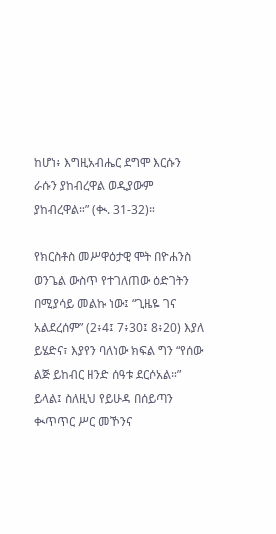ከሆነ፥ እግዚአብሔር ደግሞ እርሱን ራሱን ያከብረዋል ወዲያውም ያከብረዋል።” (ቊ. 31-32)።

የክርስቶስ መሥዋዕታዊ ሞት በዮሐንስ ወንጌል ውስጥ የተገለጠው ዕድገትን በሚያሳይ መልኩ ነው፤ “ጊዜዬ ገና አልደረሰም” (2፥4፤ 7፥30፤ 8፥20) እያለ ይሄድና፣ እያየን ባለነው ክፍል ግን “የሰው ልጅ ይከብር ዘንድ ሰዓቱ ደርሶአል።” ይላል፤ ስለዚህ የይሁዳ በሰይጣን ቊጥጥር ሥር መኾንና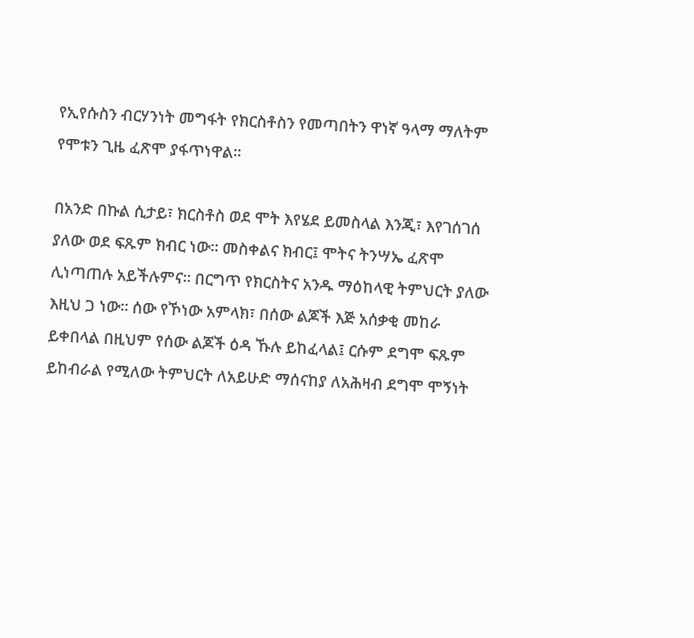የኢየሱስን ብርሃንነት መግፋት የክርስቶስን የመጣበትን ዋነኛ ዓላማ ማለትም የሞቱን ጊዜ ፈጽሞ ያፋጥነዋል።

በአንድ በኩል ሲታይ፣ ክርስቶስ ወደ ሞት እየሄደ ይመስላል እንጂ፣ እየገሰገሰ ያለው ወደ ፍጹም ክብር ነው። መስቀልና ክብር፤ ሞትና ትንሣኤ ፈጽሞ ሊነጣጠሉ አይችሉምና። በርግጥ የክርስትና አንዱ ማዕከላዊ ትምህርት ያለው እዚህ ጋ ነው። ሰው የኾነው አምላክ፣ በሰው ልጆች እጅ አሰቃቂ መከራ ይቀበላል በዚህም የሰው ልጆች ዕዳ ኹሉ ይከፈላል፤ ርሱም ደግሞ ፍጹም ይከብራል የሚለው ትምህርት ለአይሁድ ማሰናከያ ለአሕዛብ ደግሞ ሞኝነት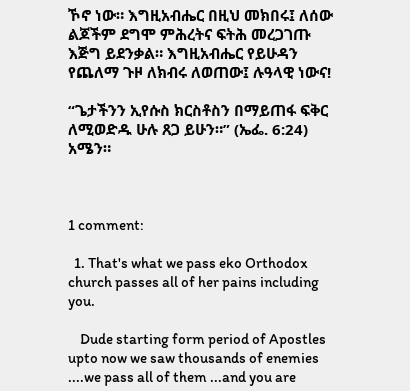ኾኖ ነው። እግዚአብሔር በዚህ መክበሩ፤ ለሰው ልጆችም ደግሞ ምሕረትና ፍትሕ መረጋገጡ እጅግ ይደንቃል። እግዚአብሔር የይሁዳን የጨለማ ጉዞ ለክብሩ ለወጠው፤ ሉዓላዊ ነውና!

“ጌታችንን ኢየሱስ ክርስቶስን በማይጠፋ ፍቅር ለሚወድዱ ሁሉ ጸጋ ይሁን።” (ኤፌ. 6:24) አሜን።



1 comment:

  1. That's what we pass eko Orthodox church passes all of her pains including you.

    Dude starting form period of Apostles upto now we saw thousands of enemies ....we pass all of them ...and you are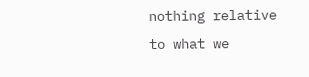nothing relative to what we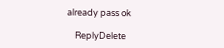already pass ok

    ReplyDelete